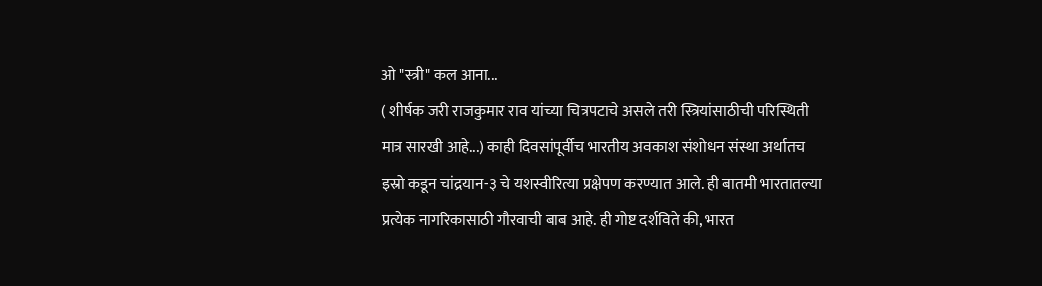ओ "स्त्री" कल आना...
( शीर्षक जरी राजकुमार राव यांच्या चित्रपटाचे असले तरी स्त्रियांसाठीची परिस्थिती मात्र सारखी आहे...) काही दिवसांपूर्वीच भारतीय अवकाश संशोधन संस्था अर्थातच इस्रो कडून चांद्रयान-३ चे यशस्वीरित्या प्रक्षेपण करण्यात आले. ही बातमी भारतातल्या प्रत्येक नागरिकासाठी गौरवाची बाब आहे. ही गोष्ट दर्शविते की, भारत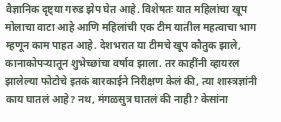वैज्ञानिक दृष्ट्या गरुड झेप घेत आहे. विशेषतः यात महिलांचा खूप मोलाचा वाटा आहे आणि महिलांची एक टीम यातील महत्वाचा भाग म्हणून काम पाहत आहे. देशभरात या टीमचे खूप कौतुक झाले, कानाकोपऱ्यातून शुभेच्छांचा वर्षाव झाला. तर काहींनी व्हायरल झालेल्या फोटोचे इतकं बारकाईने निरीक्षण केलं की, त्या शास्त्रज्ञांनी काय घातलं आहे? नथ, मंगळसुत्र घातलं की नाही? केसांना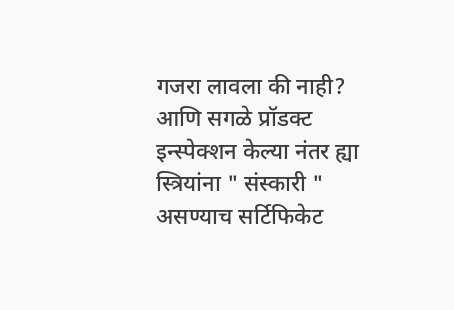गजरा लावला की नाही? आणि सगळे प्रॉडक्ट इन्स्पेक्शन केल्या नंतर ह्या स्त्रियांना " संस्कारी " असण्याच सर्टिफिकेट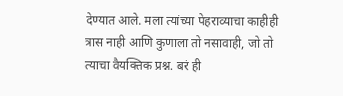देण्यात आले. मला त्यांच्या पेहराव्याचा काहीही त्रास नाही आणि कुणाला तो नसावाही, जो तो त्याचा वैयक्तिक प्रश्न. बरं ही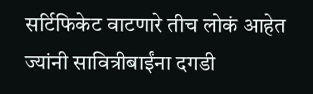सर्टिफिकेट वाटणारे तीच लोकं आहेत ज्यांनी सावित्रीबाईंना दगडी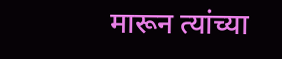मारून त्यांच्या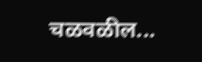चळवळील...